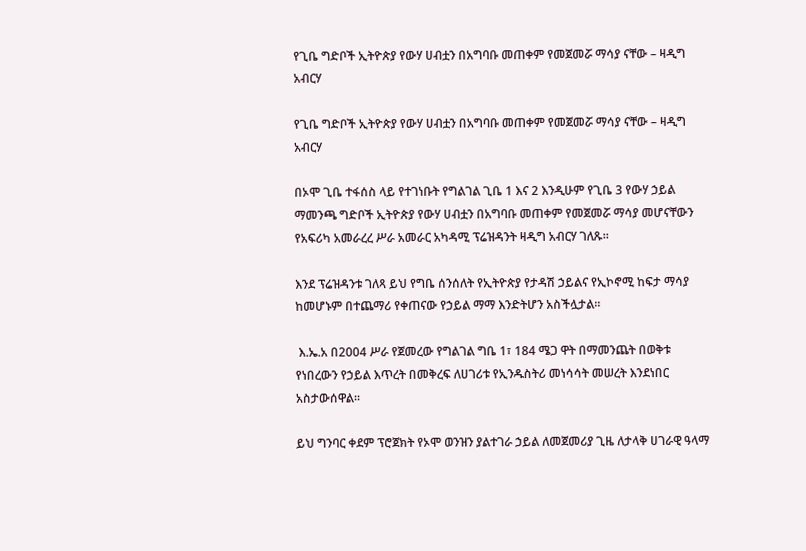የጊቤ ግድቦች ኢትዮጵያ የውሃ ሀብቷን በአግባቡ መጠቀም የመጀመሯ ማሳያ ናቸው – ዛዲግ አብርሃ

የጊቤ ግድቦች ኢትዮጵያ የውሃ ሀብቷን በአግባቡ መጠቀም የመጀመሯ ማሳያ ናቸው – ዛዲግ አብርሃ

በኦሞ ጊቤ ተፋሰስ ላይ የተገነቡት የግልገል ጊቤ 1 እና 2 እንዲሁም የጊቤ 3 የውሃ ኃይል ማመንጫ ግድቦች ኢትዮጵያ የውሃ ሀብቷን በአግባቡ መጠቀም የመጀመሯ ማሳያ መሆናቸውን የአፍሪካ አመራረረ ሥራ አመራር አካዳሚ ፕሬዝዳንት ዛዲግ አብርሃ ገለጹ።

እንደ ፕሬዝዳንቱ ገለጻ ይህ የግቤ ሰንሰለት የኢትዮጵያ የታዳሽ ኃይልና የኢኮኖሚ ከፍታ ማሳያ ከመሆኑም በተጨማሪ የቀጠናው የኃይል ማማ እንድትሆን አስችሏታል።

 እ.ኤ.አ በ2004 ሥራ የጀመረው የግልገል ግቤ 1፣ 184 ሜጋ ዋት በማመንጨት በወቅቱ የነበረውን የኃይል እጥረት በመቅረፍ ለሀገሪቱ የኢንዱስትሪ መነሳሳት መሠረት እንደነበር አስታውሰዋል።

ይህ ግንባር ቀደም ፕሮጀክት የኦሞ ወንዝን ያልተገራ ኃይል ለመጀመሪያ ጊዜ ለታላቅ ሀገራዊ ዓላማ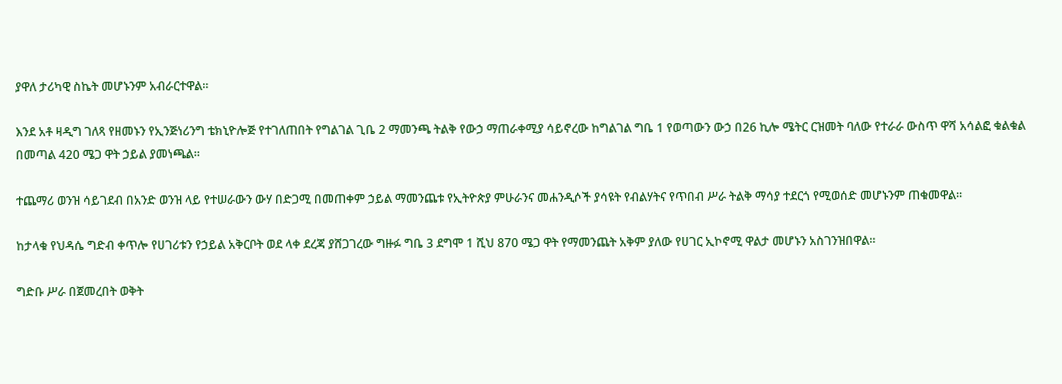ያዋለ ታሪካዊ ስኬት መሆኑንም አብራርተዋል።

እንደ አቶ ዛዲግ ገለጻ የዘመኑን የኢንጅነሪንግ ቴክኒዮሎጅ የተገለጠበት የግልገል ጊቤ 2 ማመንጫ ትልቅ የውኃ ማጠራቀሚያ ሳይኖረው ከግልገል ግቤ 1 የወጣውን ውኃ በ26 ኪሎ ሜትር ርዝመት ባለው የተራራ ውስጥ ዋሻ አሳልፎ ቁልቁል በመጣል 420 ሜጋ ዋት ኃይል ያመነጫል።

ተጨማሪ ወንዝ ሳይገደብ በአንድ ወንዝ ላይ የተሠራውን ውሃ በድጋሚ በመጠቀም ኃይል ማመንጨቱ የኢትዮጵያ ምሁራንና መሐንዲሶች ያሳዩት የብልሃትና የጥበብ ሥራ ትልቅ ማሳያ ተደርጎ የሚወሰድ መሆኑንም ጠቁመዋል።

ከታላቁ የህዳሴ ግድብ ቀጥሎ የሀገሪቱን የኃይል አቅርቦት ወደ ላቀ ደረጃ ያሸጋገረው ግዙፉ ግቤ 3 ደግሞ 1 ሺህ 870 ሜጋ ዋት የማመንጨት አቅም ያለው የሀገር ኢኮኖሚ ዋልታ መሆኑን አስገንዝበዋል።

ግድቡ ሥራ በጀመረበት ወቅት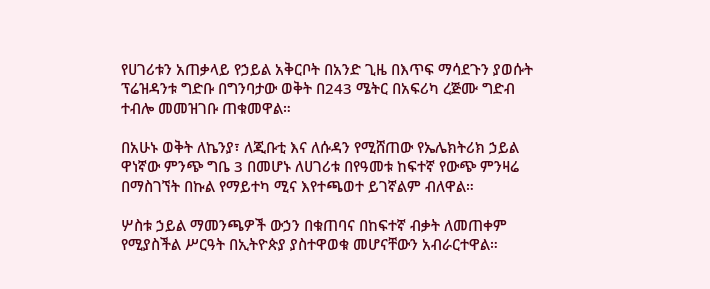የሀገሪቱን አጠቃላይ የኃይል አቅርቦት በአንድ ጊዜ በእጥፍ ማሳደጉን ያወሱት ፕሬዝዳንቱ ግድቡ በግንባታው ወቅት በ243 ሜትር በአፍሪካ ረጅሙ ግድብ ተብሎ መመዝገቡ ጠቁመዋል።

በአሁኑ ወቅት ለኬንያ፣ ለጂቡቲ እና ለሱዳን የሚሸጠው የኤሌክትሪክ ኃይል ዋነኛው ምንጭ ግቤ 3 በመሆኑ ለሀገሪቱ በየዓመቱ ከፍተኛ የውጭ ምንዛሬ በማስገኘት በኩል የማይተካ ሚና እየተጫወተ ይገኛልም ብለዋል።

ሦስቱ ኃይል ማመንጫዎች ውኃን በቁጠባና በከፍተኛ ብቃት ለመጠቀም የሚያስችል ሥርዓት በኢትዮጵያ ያስተዋወቁ መሆናቸውን አብራርተዋል።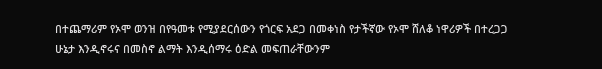በተጨማሪም የኦሞ ወንዝ በየዓመቱ የሚያደርሰውን የጎርፍ አደጋ በመቀነስ የታችኛው የኦሞ ሸለቆ ነዋሪዎች በተረጋጋ ሁኔታ እንዲኖሩና በመስኖ ልማት እንዲሰማሩ ዕድል መፍጠራቸውንም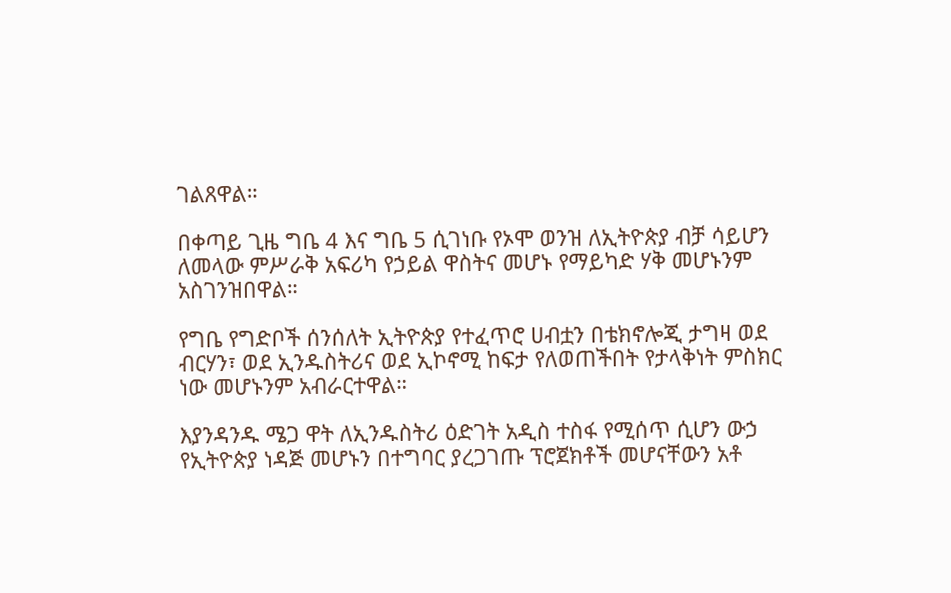ገልጸዋል።

በቀጣይ ጊዜ ግቤ 4 እና ግቤ 5 ሲገነቡ የኦሞ ወንዝ ለኢትዮጵያ ብቻ ሳይሆን ለመላው ምሥራቅ አፍሪካ የኃይል ዋስትና መሆኑ የማይካድ ሃቅ መሆኑንም አስገንዝበዋል።

የግቤ የግድቦች ሰንሰለት ኢትዮጵያ የተፈጥሮ ሀብቷን በቴክኖሎጂ ታግዛ ወደ ብርሃን፣ ወደ ኢንዱስትሪና ወደ ኢኮኖሚ ከፍታ የለወጠችበት የታላቅነት ምስክር ነው መሆኑንም አብራርተዋል።

እያንዳንዱ ሜጋ ዋት ለኢንዱስትሪ ዕድገት አዲስ ተስፋ የሚሰጥ ሲሆን ውኃ የኢትዮጵያ ነዳጅ መሆኑን በተግባር ያረጋገጡ ፕሮጀክቶች መሆናቸውን አቶ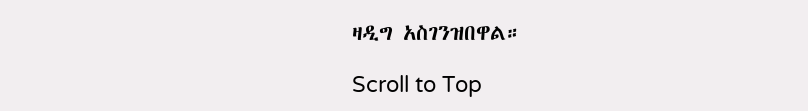ዛዲግ አስገንዝበዋል።

Scroll to Top